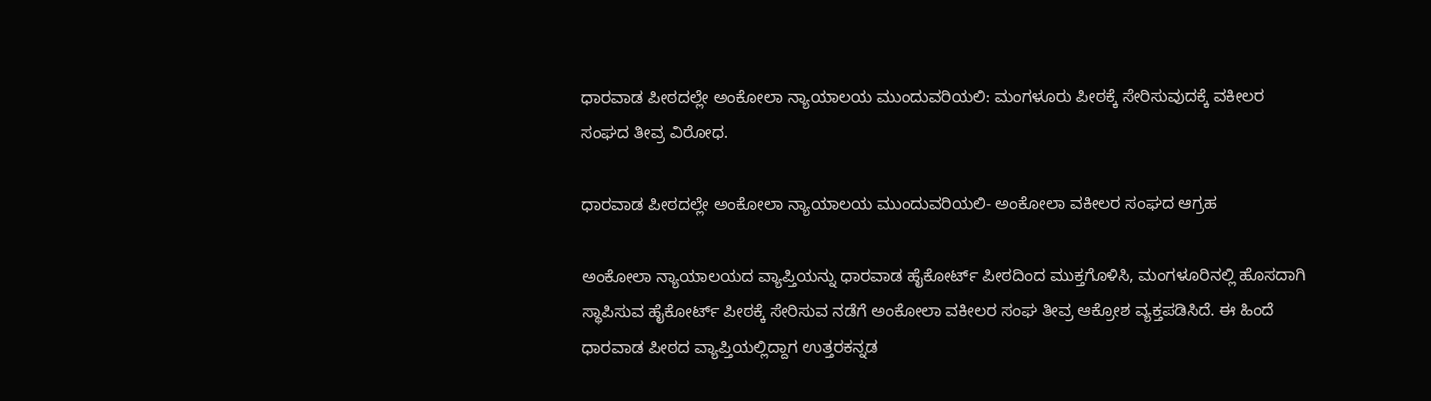ಧಾರವಾಡ ಪೀಠದಲ್ಲೇ ಅಂಕೋಲಾ ನ್ಯಾಯಾಲಯ ಮುಂದುವರಿಯಲಿ: ಮಂಗಳೂರು ಪೀಠಕ್ಕೆ ಸೇರಿಸುವುದಕ್ಕೆ ವಕೀಲರ ಸಂಘದ ತೀವ್ರ ವಿರೋಧ.

ಧಾರವಾಡ ಪೀಠದಲ್ಲೇ ಅಂಕೋಲಾ ನ್ಯಾಯಾಲಯ ಮುಂದುವರಿಯಲಿ- ಅಂಕೋಲಾ ವಕೀಲರ ಸಂಘದ ಆಗ್ರಹ

ಅಂಕೋಲಾ ನ್ಯಾಯಾಲಯದ ವ್ಯಾಪ್ತಿಯನ್ನು ಧಾರವಾಡ ಹೈಕೋರ್ಟ್ ಪೀಠದಿಂದ ಮುಕ್ತಗೊಳಿಸಿ, ಮಂಗಳೂರಿನಲ್ಲಿ ಹೊಸದಾಗಿ ಸ್ಥಾಪಿಸುವ ಹೈಕೋರ್ಟ್ ಪೀಠಕ್ಕೆ ಸೇರಿಸುವ ನಡೆಗೆ ಅಂಕೋಲಾ ವಕೀಲರ ಸಂಘ ತೀವ್ರ ಆಕ್ರೋಶ ವ್ಯಕ್ತಪಡಿಸಿದೆ. ಈ ಹಿಂದೆ ಧಾರವಾಡ ಪೀಠದ ವ್ಯಾಪ್ತಿಯಲ್ಲಿದ್ದಾಗ ಉತ್ತರಕನ್ನಡ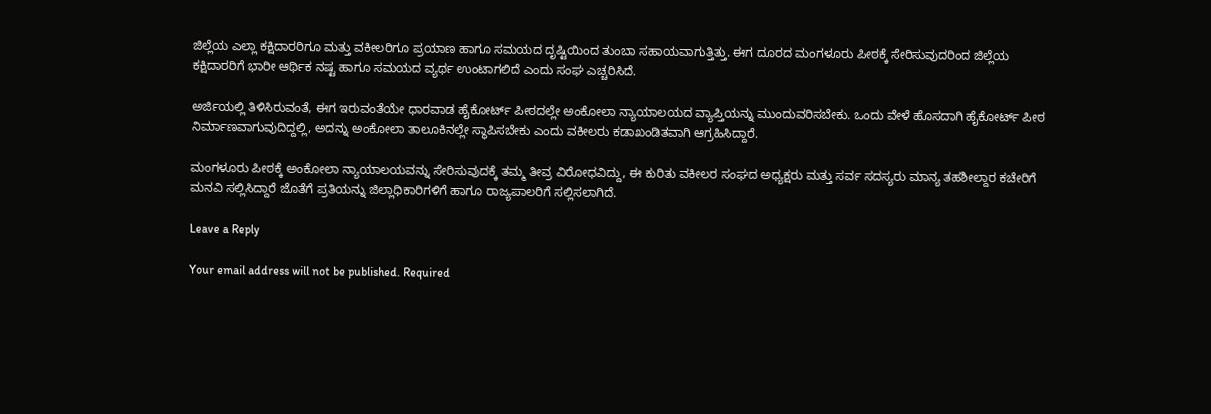ಜಿಲ್ಲೆಯ ಎಲ್ಲಾ ಕಕ್ಷಿದಾರರಿಗೂ ಮತ್ತು ವಕೀಲರಿಗೂ ಪ್ರಯಾಣ ಹಾಗೂ ಸಮಯದ ದೃಷ್ಟಿಯಿಂದ ತುಂಬಾ ಸಹಾಯವಾಗುತ್ತಿತ್ತು. ಈಗ ದೂರದ ಮಂಗಳೂರು ಪೀಠಕ್ಕೆ ಸೇರಿಸುವುದರಿಂದ ಜಿಲ್ಲೆಯ ಕಕ್ಷಿದಾರರಿಗೆ ಭಾರೀ ಆರ್ಥಿಕ ನಷ್ಟ ಹಾಗೂ ಸಮಯದ ವ್ಯರ್ಥ ಉಂಟಾಗಲಿದೆ ಎಂದು ಸಂಘ ಎಚ್ಚರಿಸಿದೆ.

ಅರ್ಜಿಯಲ್ಲಿ ತಿಳಿಸಿರುವಂತೆ, ಈಗ ಇರುವಂತೆಯೇ ಧಾರವಾಡ ಹೈಕೋರ್ಟ್ ಪೀಠದಲ್ಲೇ ಅಂಕೋಲಾ ನ್ಯಾಯಾಲಯದ ವ್ಯಾಪ್ತಿಯನ್ನು ಮುಂದುವರಿಸಬೇಕು. ಒಂದು ವೇಳೆ ಹೊಸದಾಗಿ ಹೈಕೋರ್ಟ್ ಪೀಠ ನಿರ್ಮಾಣವಾಗುವುದಿದ್ದಲ್ಲಿ, ಅದನ್ನು ಅಂಕೋಲಾ ತಾಲೂಕಿನಲ್ಲೇ ಸ್ಥಾಪಿಸಬೇಕು ಎಂದು ವಕೀಲರು ಕಡಾಖಂಡಿತವಾಗಿ ಆಗ್ರಹಿಸಿದ್ದಾರೆ.

ಮಂಗಳೂರು ಪೀಠಕ್ಕೆ ಅಂಕೋಲಾ ನ್ಯಾಯಾಲಯವನ್ನು ಸೇರಿಸುವುದಕ್ಕೆ ತಮ್ಮ ತೀವ್ರ ವಿರೋಧವಿದ್ದು, ಈ ಕುರಿತು ವಕೀಲರ ಸಂಘದ ಅಧ್ಯಕ್ಷರು ಮತ್ತು ಸರ್ವ ಸದಸ್ಯರು ಮಾನ್ಯ ತಹಶೀಲ್ದಾರ ಕಚೇರಿಗೆ ಮನವಿ ಸಲ್ಲಿಸಿದ್ದಾರೆ ಜೊತೆಗೆ ಪ್ರತಿಯನ್ನು ಜಿಲ್ಲಾಧಿಕಾರಿಗಳಿಗೆ ಹಾಗೂ ರಾಜ್ಯಪಾಲರಿಗೆ ಸಲ್ಲಿಸಲಾಗಿದೆ.

Leave a Reply

Your email address will not be published. Required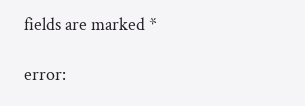fields are marked *

error: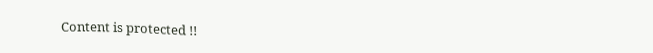Content is protected !!